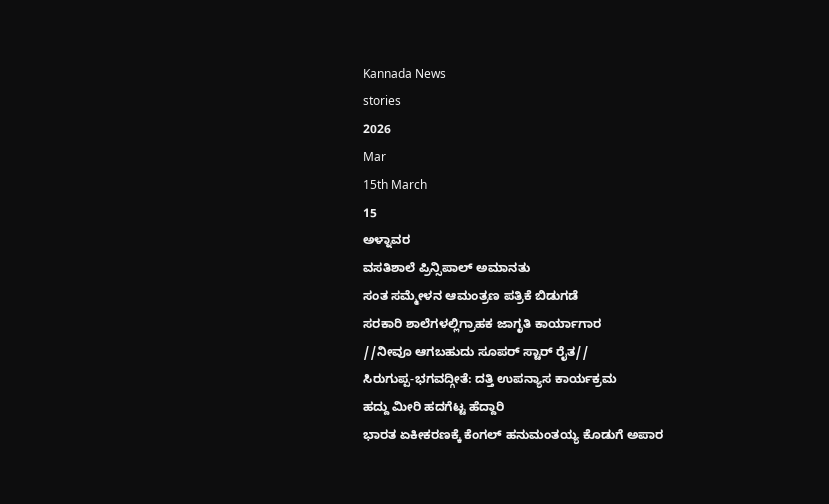Kannada News
stories
2026
Mar
15th March
15
ಅಳ್ನಾವರ
ವಸತಿಶಾಲೆ ಪ್ರಿನ್ಸಿಪಾಲ್ ಅಮಾನತು
ಸಂತ ಸಮ್ಮೇಳನ ಆಮಂತ್ರಣ ಪತ್ರಿಕೆ ಬಿಡುಗಡೆ
ಸರಕಾರಿ ಶಾಲೆಗಳಲ್ಲಿಗ್ರಾಹಕ ಜಾಗೃತಿ ಕಾರ್ಯಾಗಾರ
//ನೀವೂ ಆಗಬಹುದು ಸೂಪರ್ ಸ್ಟಾರ್ ರೈತ//
ಸಿರುಗುಪ್ಪ-ಭಗವದ್ಗೀತೆ: ದತ್ತಿ ಉಪನ್ಯಾಸ ಕಾರ್ಯಕ್ರಮ
ಹದ್ದು ಮೀರಿ ಹದಗೆಟ್ಟ ಹೆದ್ದಾರಿ
ಭಾರತ ಏಕೀಕರಣಕ್ಕೆ ಕೆಂಗಲ್ ಹನುಮಂತಯ್ಯ ಕೊಡುಗೆ ಅಪಾರ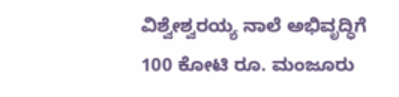ವಿಶ್ವೇಶ್ವರಯ್ಯ ನಾಲೆ ಅಭಿವೃದ್ಧಿಗೆ 100 ಕೋಟಿ ರೂ. ಮಂಜೂರು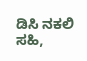ಡಿಸಿ ನಕಲಿ ಸಹಿ,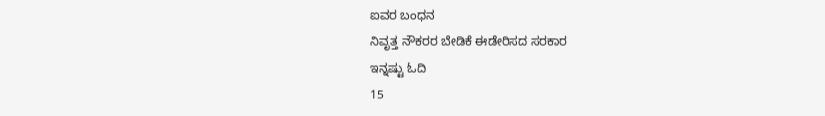ಐವರ ಬಂಧನ
ನಿವೃತ್ತ ನೌಕರರ ಬೇಡಿಕೆ ಈಡೇರಿಸದ ಸರಕಾರ
ಇನ್ನಷ್ಟು ಓದಿ
15